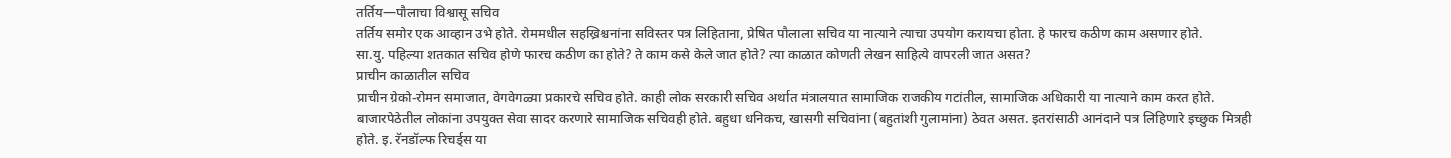तर्तिय—पौलाचा विश्वासू सचिव
तर्तिय समोर एक आव्हान उभे होते. रोममधील सहख्रिश्चनांना सविस्तर पत्र लिहिताना, प्रेषित पौलाला सचिव या नात्याने त्याचा उपयोग करायचा होता. हे फारच कठीण काम असणार होते.
सा.यु. पहिल्या शतकात सचिव होणे फारच कठीण का होते? ते काम कसे केले जात होते? त्या काळात कोणती लेखन साहित्ये वापरली जात असत?
प्राचीन काळातील सचिव
प्राचीन ग्रेको-रोमन समाजात, वेगवेगळ्या प्रकारचे सचिव होते. काही लोक सरकारी सचिव अर्थात मंत्रालयात सामाजिक राजकीय गटांतील, सामाजिक अधिकारी या नात्याने काम करत होते. बाजारपेठेतील लोकांना उपयुक्त सेवा सादर करणारे सामाजिक सचिवही होते. बहुधा धनिकच, खासगी सचिवांना (बहुतांशी गुलामांना) ठेवत असत. इतरांसाठी आनंदाने पत्र लिहिणारे इच्छुक मित्रही होते. इ. रॅनडॉल्फ रिचर्ड्स या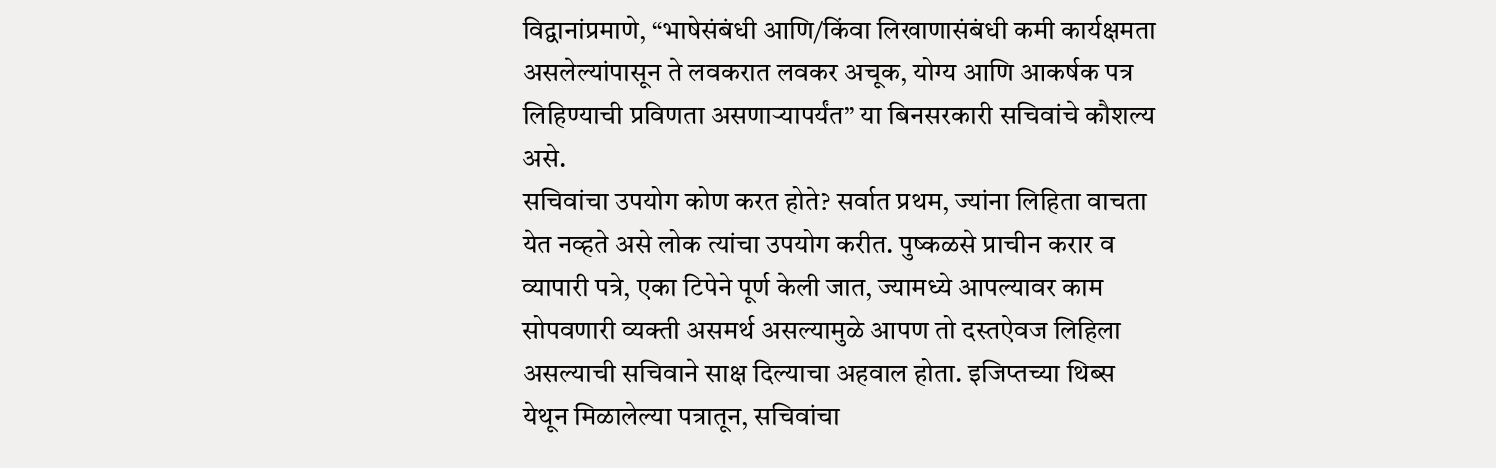विद्वानांप्रमाणे, “भाषेसंबंधी आणि/किंवा लिखाणासंबंधी कमी कार्यक्षमता असलेल्यांपासून ते लवकरात लवकर अचूक, योग्य आणि आकर्षक पत्र लिहिण्याची प्रविणता असणाऱ्यापर्यंत” या बिनसरकारी सचिवांचे कौशल्य असे.
सचिवांचा उपयोग कोण करत होते? सर्वात प्रथम, ज्यांना लिहिता वाचता येत नव्हते असे लोक त्यांचा उपयोग करीत. पुष्कळसे प्राचीन करार व व्यापारी पत्रे, एका टिपेने पूर्ण केली जात, ज्यामध्ये आपल्यावर काम सोपवणारी व्यक्ती असमर्थ असल्यामुळे आपण तो दस्तऐवज लिहिला असल्याची सचिवाने साक्ष दिल्याचा अहवाल होता. इजिप्तच्या थिब्स येथून मिळालेल्या पत्रातून, सचिवांचा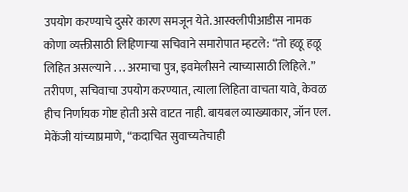उपयोग करण्याचे दुसरे कारण समजून येते. आस्क्लीपीआडीस नामक कोणा व्यक्तीसाठी लिहिणाऱ्या सचिवाने समारोपात म्हटले: “तो हळू हळू लिहित असल्याने . . . अरमाचा पुत्र, इवमेलीसने त्याच्यासाठी लिहिले.”
तरीपण, सचिवाचा उपयोग करण्यात, त्याला लिहिता वाचता यावे, केवळ हीच निर्णायक गोष्ट होती असे वाटत नाही. बायबल व्याख्याकार, जॉन एल. मेकेंजी यांच्याप्रमाणे, “कदाचित सुवाच्यतेचाही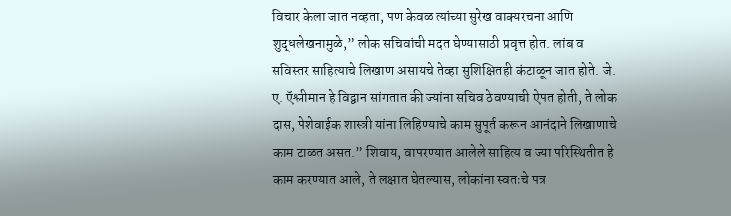विचार केला जात नव्हता, पण केवळ त्यांच्या सुरेख वाक्यरचना आणि शुद्धलेखनामुळे,” लोक सचिवांची मदत घेण्यासाठी प्रवृत्त होत. लांब व सविस्तर साहित्याचे लिखाण असायचे तेव्हा सुशिक्षितही कंटाळून जात होते. जे. ए. ऍश्लीमान हे विद्वान सांगतात की ज्यांना सचिव ठेवण्याची ऐपत होती, ते लोक दास, पेशेवाईक शास्त्री यांना लिहिण्याचे काम सुपूर्त करून आनंदाने लिखाणाचे काम टाळत असत.” शिवाय, वापरण्यात आलेले साहित्य व ज्या परिस्थितीत हे काम करण्यात आले, ते लक्षात घेतल्यास, लोकांना स्वतःचे पत्र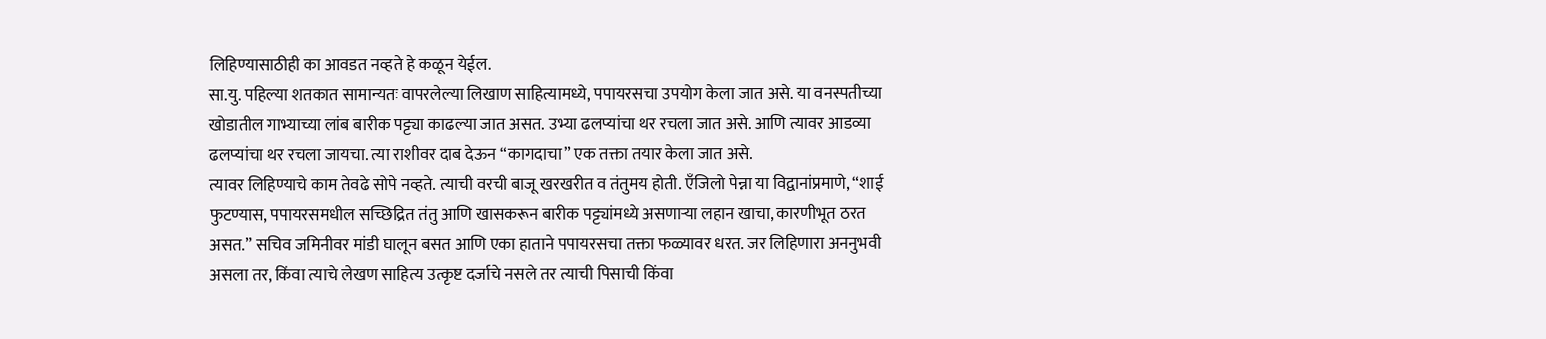लिहिण्यासाठीही का आवडत नव्हते हे कळून येईल.
सा.यु. पहिल्या शतकात सामान्यतः वापरलेल्या लिखाण साहित्यामध्ये, पपायरसचा उपयोग केला जात असे. या वनस्पतीच्या खोडातील गाभ्याच्या लांब बारीक पट्ट्या काढल्या जात असत. उभ्या ढलप्यांचा थर रचला जात असे. आणि त्यावर आडव्या ढलप्यांचा थर रचला जायचा. त्या राशीवर दाब देऊन “कागदाचा” एक तक्ता तयार केला जात असे.
त्यावर लिहिण्याचे काम तेवढे सोपे नव्हते. त्याची वरची बाजू खरखरीत व तंतुमय होती. एँजिलो पेन्ना या विद्वानांप्रमाणे, “शाई फुटण्यास, पपायरसमधील सच्छिद्रित तंतु आणि खासकरून बारीक पट्ट्यांमध्ये असणाऱ्या लहान खाचा, कारणीभूत ठरत असत.” सचिव जमिनीवर मांडी घालून बसत आणि एका हाताने पपायरसचा तक्ता फळ्यावर धरत. जर लिहिणारा अननुभवी असला तर, किंवा त्याचे लेखण साहित्य उत्कृष्ट दर्जाचे नसले तर त्याची पिसाची किंवा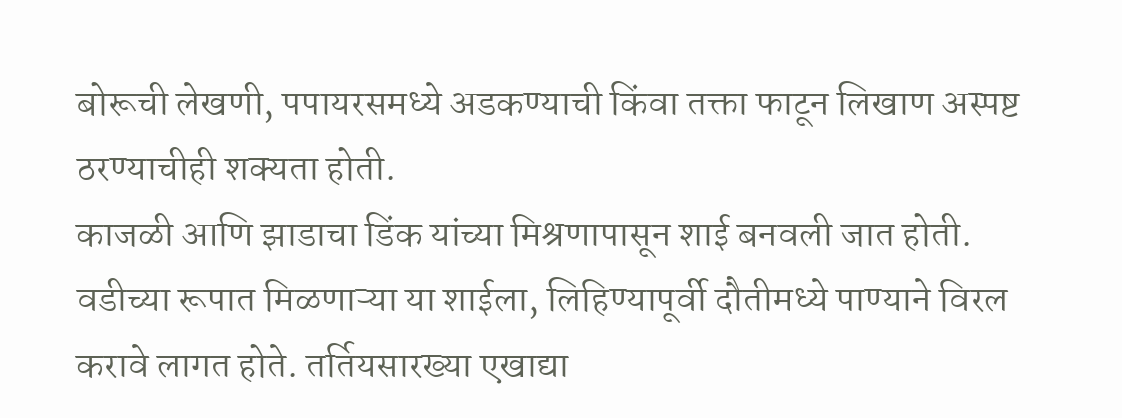बोरूची लेखणी, पपायरसमध्ये अडकण्याची किंवा तक्ता फाटून लिखाण अस्पष्ट ठरण्याचीही शक्यता होती.
काजळी आणि झाडाचा डिंक यांच्या मिश्रणापासून शाई बनवली जात होती. वडीच्या रूपात मिळणाऱ्या या शाईला, लिहिण्यापूर्वी दौतीमध्ये पाण्याने विरल करावे लागत होते. तर्तियसारख्या एखाद्या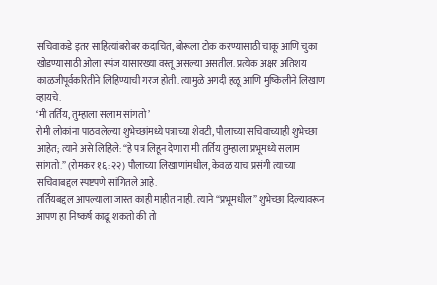सचिवाकडे इतर साहित्यांबरोबर कदाचित, बोरूला टोक करण्यासाठी चाकू आणि चुका खोडण्यासाठी ओला स्पंज यासारख्या वस्तू असल्या असतील. प्रत्येक अक्षर अतिशय काळजीपूर्वकरितीने लिहिण्याची गरज होती. त्यामुळे अगदी हळू आणि मुष्किलीने लिखाण व्हायचे.
‘मी तर्तिय, तुम्हाला सलाम सांगतो’
रोमी लोकांना पाठवलेल्या शुभेच्छांमध्ये पत्राच्या शेवटी, पौलाच्या सचिवाच्याही शुभेच्छा आहेत; त्याने असे लिहिले: “हे पत्र लिहून देणारा मी तर्तिय तुम्हाला प्रभूमध्ये सलाम सांगतो.” (रोमकर १६:२२) पौलाच्या लिखाणांमधील, केवळ याच प्रसंगी त्याच्या सचिवाबद्दल स्पष्टपणे सांगितले आहे.
तर्तियबद्दल आपल्याला जास्त काही माहीत नाही. त्याने “प्रभूमधील” शुभेच्छा दिल्यावरून आपण हा निष्कर्ष काढू शकतो की तो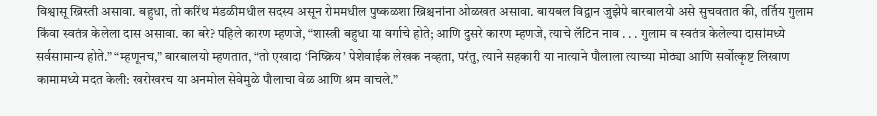विश्वासू ख्रिस्ती असावा. बहुधा, तो करिंथ मंडळीमधील सदस्य असून रोममधील पुष्कळशा ख्रिश्चनांना ओळखत असावा. बायबल विद्वान जुझेपे बारबालयो असे सुचवतात की, तर्तिय गुलाम किंवा स्वतंत्र केलेला दास असावा. का बरे? पहिले कारण म्हणजे, “शास्त्री बहुधा या वर्गाचे होते; आणि दुसरे कारण म्हणजे, त्याचे लॅटिन नाव . . . गुलाम व स्वतंत्र केलेल्या दासांमध्ये सर्वसामान्य होते.” “म्हणूनच,” बारबालयो म्हणतात, “तो एखादा ‘निष्क्रिय’ पेशेवाईक लेखक नव्हता, परंतु, त्याने सहकारी या नात्याने पौलाला त्याच्या मोठ्या आणि सर्वोत्कृष्ट लिखाण कामामध्ये मदत केली: खरोखरच या अनमोल सेवेमुळे पौलाचा वेळ आणि श्रम वाचले.”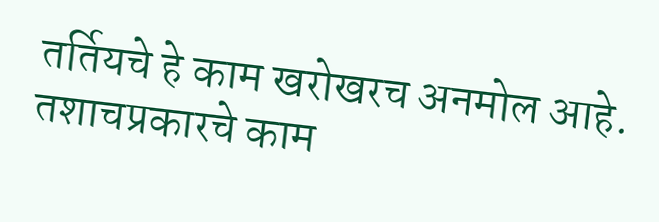तर्तियचे हे काम खरोखरच अनमोल आहे. तशाचप्रकारचे काम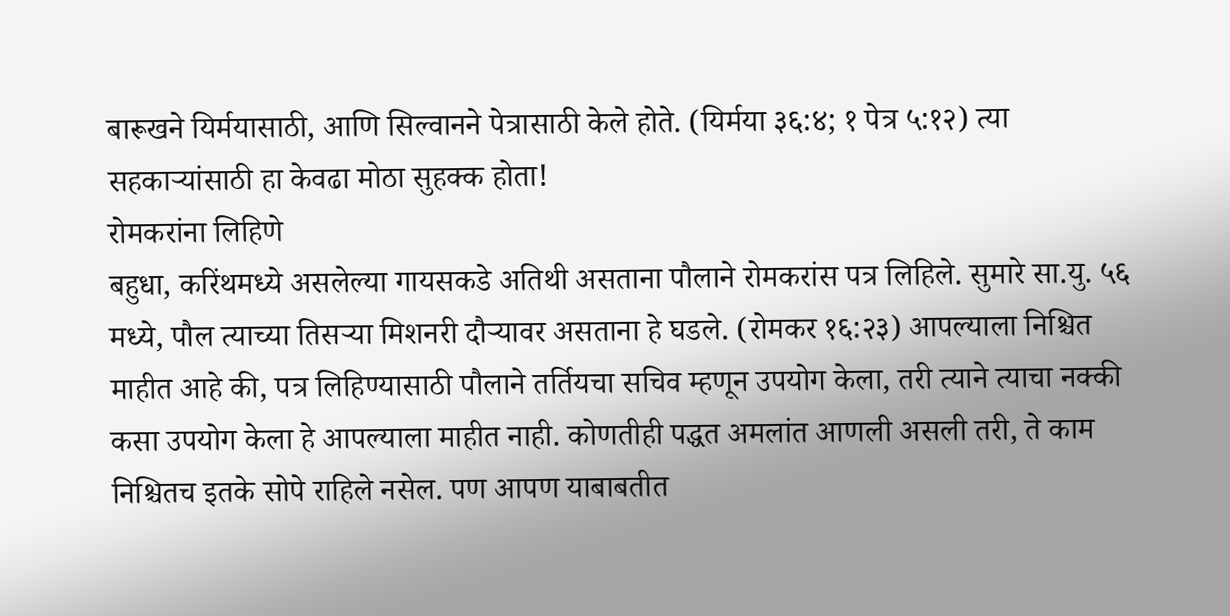बारूखने यिर्मयासाठी, आणि सिल्वानने पेत्रासाठी केले होते. (यिर्मया ३६:४; १ पेत्र ५:१२) त्या सहकाऱ्यांसाठी हा केवढा मोठा सुहक्क होता!
रोमकरांना लिहिणे
बहुधा, करिंथमध्ये असलेल्या गायसकडे अतिथी असताना पौलाने रोमकरांस पत्र लिहिले. सुमारे सा.यु. ५६ मध्ये, पौल त्याच्या तिसऱ्या मिशनरी दौऱ्यावर असताना हे घडले. (रोमकर १६:२३) आपल्याला निश्चित माहीत आहे की, पत्र लिहिण्यासाठी पौलाने तर्तियचा सचिव म्हणून उपयोग केला, तरी त्याने त्याचा नक्की कसा उपयोग केला हे आपल्याला माहीत नाही. कोणतीही पद्धत अमलांत आणली असली तरी, ते काम निश्चितच इतके सोपे राहिले नसेल. पण आपण याबाबतीत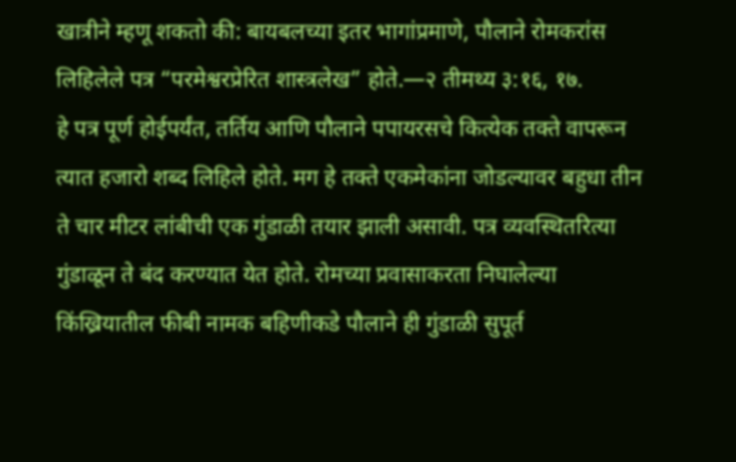खात्रीने म्हणू शकतो की: बायबलच्या इतर भागांप्रमाणे, पौलाने रोमकरांस लिहिलेले पत्र “परमेश्वरप्रेरित शास्त्रलेख” होते.—२ तीमथ्य ३:१६, १७.
हे पत्र पूर्ण होईपर्यंत, तर्तिय आणि पौलाने पपायरसचे कित्येक तक्ते वापरून त्यात हजारो शब्द लिहिले होते. मग हे तक्ते एकमेकांना जोडल्यावर बहुधा तीन ते चार मीटर लांबीची एक गुंडाळी तयार झाली असावी. पत्र व्यवस्थितरित्या गुंडाळून ते बंद करण्यात येत होते. रोमच्या प्रवासाकरता निघालेल्या किंख्रियातील फीबी नामक बहिणीकडे पौलाने ही गुंडाळी सुपूर्त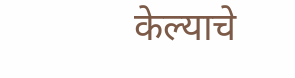केल्याचे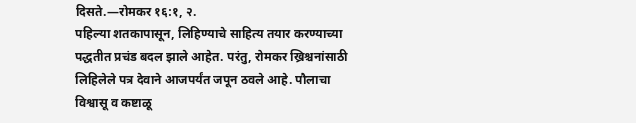दिसते.—रोमकर १६:१, २.
पहिल्या शतकापासून, लिहिण्याचे साहित्य तयार करण्याच्या पद्धतीत प्रचंड बदल झाले आहेत. परंतु, रोमकर ख्रिश्चनांसाठी लिहिलेले पत्र देवाने आजपर्यंत जपून ठवले आहे. पौलाचा विश्वासू व कष्टाळू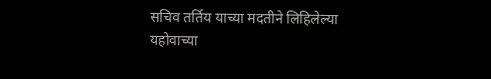सचिव तर्तिय याच्या मदतीने लिहिलेल्या यहोवाच्या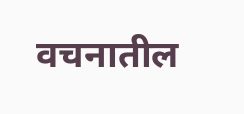वचनातील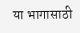या भागासाठी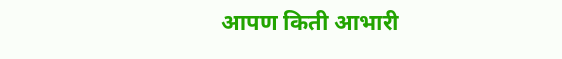आपण किती आभारी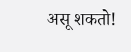असू शकतो!